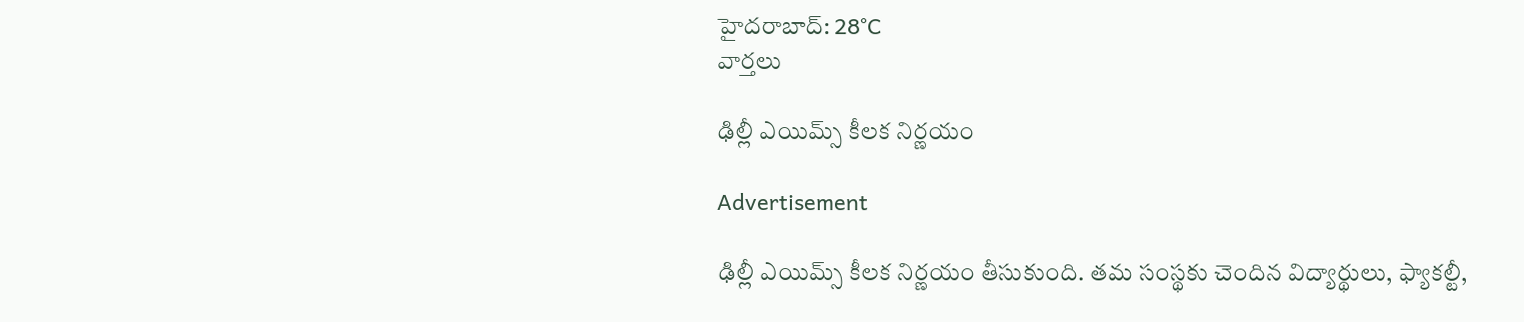హైదరాబాద్: 28°C
వార్తలు

ఢిల్లీ ఎయిమ్స్ కీలక నిర్ణయం

Advertisement

ఢిల్లీ ఎయిమ్స్ కీలక నిర్ణయం తీసుకుంది. తమ సంస్థకు చెందిన విద్యార్థులు, ఫ్యాకల్టీ,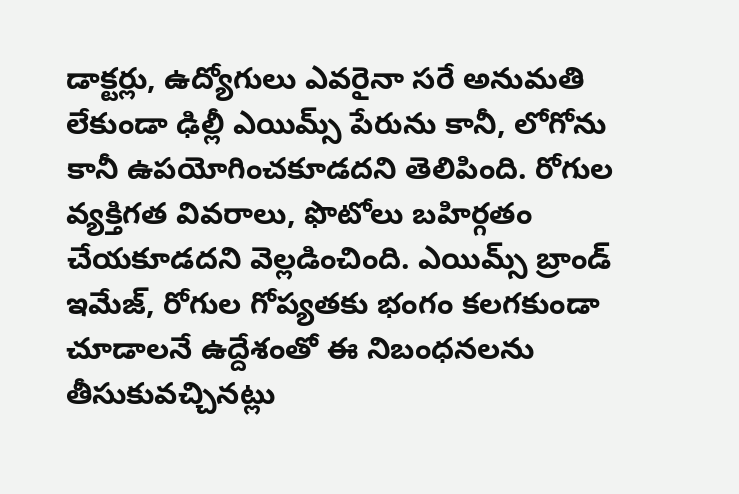డాక్టర్లు, ఉద్యోగులు ఎవరైనా సరే అనుమతి లేకుండా ఢిల్లీ ఎయిమ్స్ పేరును కానీ, లోగోను కానీ ఉపయోగించకూడదని తెలిపింది. రోగుల వ్యక్తిగత వివరాలు, ఫొటోలు బహిర్గతం చేయకూడదని వెల్లడించింది. ఎయిమ్స్ బ్రాండ్ ఇమేజ్‌, రోగుల గోప్యతకు భంగం కలగకుండా చూడాలనే ఉద్దేశంతో ఈ నిబంధనలను తీసుకువచ్చినట్లు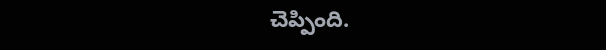చెప్పింది.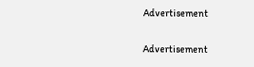Advertisement

Advertisement